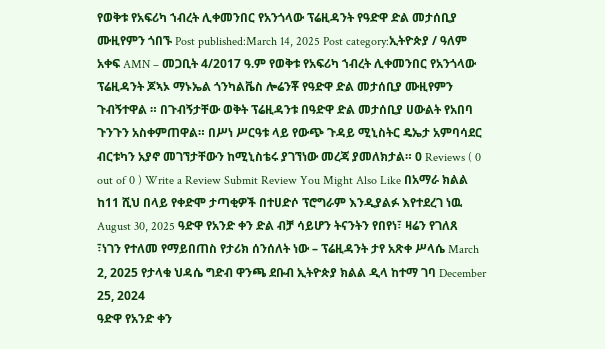የወቅቱ የአፍሪካ ኀብረት ሊቀመንበር የአንጎላው ፕሬዚዳንት የዓድዋ ድል መታሰቢያ ሙዚየምን ጎበኙ Post published:March 14, 2025 Post category:ኢትዮጵያ / ዓለም አቀፍ AMN – መጋቢት 4/2017 ዓ.ም የወቅቱ የአፍሪካ ኀብረት ሊቀመንበር የአንጎላው ፕሬዚዳንት ጆኣኦ ማኑኤል ጎንካልቬስ ሎሬንቾ የዓድዋ ድል መታሰቢያ ሙዚየምን ጉብኝተዋል ። በጉብኝታቸው ወቅት ፕሬዚዳንቱ በዓድዋ ድል መታሰቢያ ሀውልት የአበባ ጉንጉን አስቀምጠዋል። በሥነ ሥርዓቱ ላይ የውጭ ጉዳይ ሚኒስትር ዴኤታ አምባሳደር ብርቱካን አያኖ መገኘታቸውን ከሚኒስቴሩ ያገኘነው መረጃ ያመለክታል። 0 Reviews ( 0 out of 0 ) Write a Review Submit Review You Might Also Like በአማራ ክልል ከ11 ሺህ በላይ የቀድሞ ታጣቂዎች በተሀድሶ ፕሮግራም እንዲያልፉ እየተደረገ ነዉ August 30, 2025 ዓድዋ የአንድ ቀን ድል ብቻ ሳይሆን ትናንትን የበየነ፣ ዛሬን የገለጸ ፣ነገን የተለመ የማይበጠስ የታሪክ ሰንሰለት ነው – ፕሬዚዳንት ታየ አጽቀ ሥላሴ March 2, 2025 የታላቁ ህዳሴ ግድብ ዋንጫ ደቡብ ኢትዮጵያ ክልል ዲላ ከተማ ገባ December 25, 2024
ዓድዋ የአንድ ቀን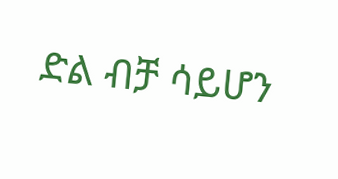ድል ብቻ ሳይሆን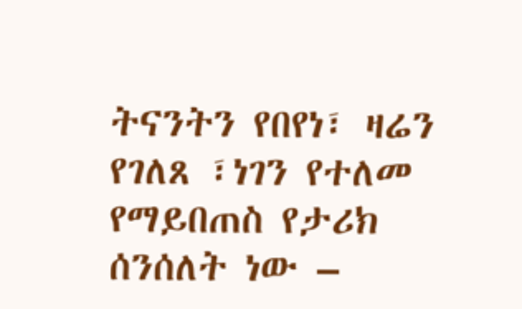ትናንትን የበየነ፣ ዛሬን የገለጸ ፣ነገን የተለመ የማይበጠስ የታሪክ ሰንሰለት ነው –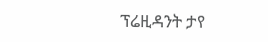ፕሬዚዳንት ታየ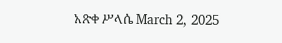አጽቀ ሥላሴ March 2, 2025